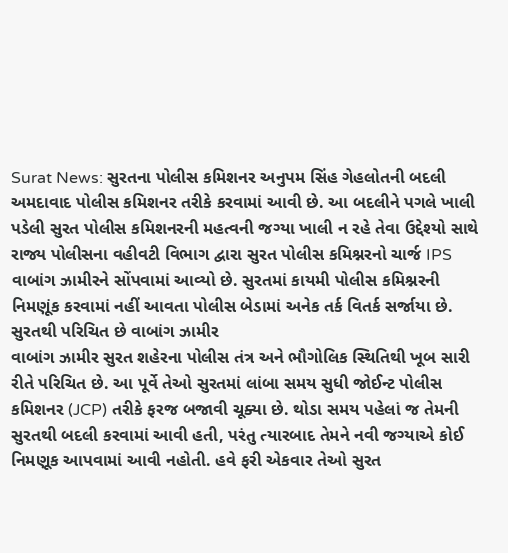Surat News: સુરતના પોલીસ કમિશનર અનુપમ સિંહ ગેહલોતની બદલી અમદાવાદ પોલીસ કમિશનર તરીકે કરવામાં આવી છે. આ બદલીને પગલે ખાલી પડેલી સુરત પોલીસ કમિશનરની મહત્વની જગ્યા ખાલી ન રહે તેવા ઉદ્દેશ્યો સાથે રાજ્ય પોલીસના વહીવટી વિભાગ દ્વારા સુરત પોલીસ કમિશ્નરનો ચાર્જ IPS વાબાંગ ઝામીરને સોંપવામાં આવ્યો છે. સુરતમાં કાયમી પોલીસ કમિશ્નરની નિમણૂંક કરવામાં નહીં આવતા પોલીસ બેડામાં અનેક તર્ક વિતર્ક સર્જાયા છે.
સુરતથી પરિચિત છે વાબાંગ ઝામીર
વાબાંગ ઝામીર સુરત શહેરના પોલીસ તંત્ર અને ભૌગોલિક સ્થિતિથી ખૂબ સારી રીતે પરિચિત છે. આ પૂર્વે તેઓ સુરતમાં લાંબા સમય સુધી જોઈન્ટ પોલીસ કમિશનર (JCP) તરીકે ફરજ બજાવી ચૂક્યા છે. થોડા સમય પહેલાં જ તેમની સુરતથી બદલી કરવામાં આવી હતી, પરંતુ ત્યારબાદ તેમને નવી જગ્યાએ કોઈ નિમણૂક આપવામાં આવી નહોતી. હવે ફરી એકવાર તેઓ સુરત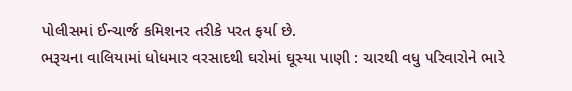પોલીસમાં ઈન્ચાર્જ કમિશનર તરીકે પરત ફર્યા છે.
ભરૂચના વાલિયામાં ધોધમાર વરસાદથી ઘરોમાં ઘૂસ્યા પાણી : ચારથી વધુ પરિવારોને ભારે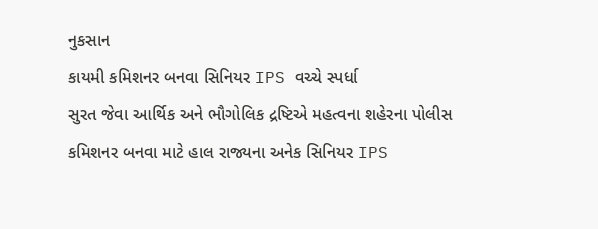નુકસાન
કાયમી કમિશનર બનવા સિનિયર IPS વચ્ચે સ્પર્ધા
સુરત જેવા આર્થિક અને ભૌગોલિક દ્રષ્ટિએ મહત્વના શહેરના પોલીસ કમિશનર બનવા માટે હાલ રાજ્યના અનેક સિનિયર IPS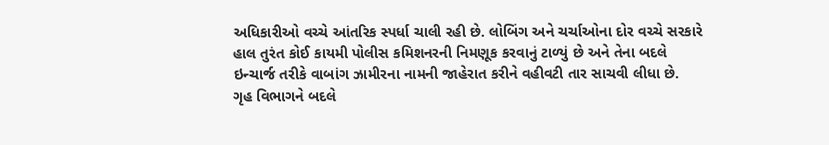અધિકારીઓ વચ્ચે આંતરિક સ્પર્ધા ચાલી રહી છે. લોબિંગ અને ચર્ચાઓના દોર વચ્ચે સરકારે હાલ તુરંત કોઈ કાયમી પોલીસ કમિશનરની નિમણૂક કરવાનું ટાળ્યું છે અને તેના બદલે ઇન્ચાર્જ તરીકે વાબાંગ ઝામીરના નામની જાહેરાત કરીને વહીવટી તાર સાચવી લીધા છે.
ગૃહ વિભાગને બદલે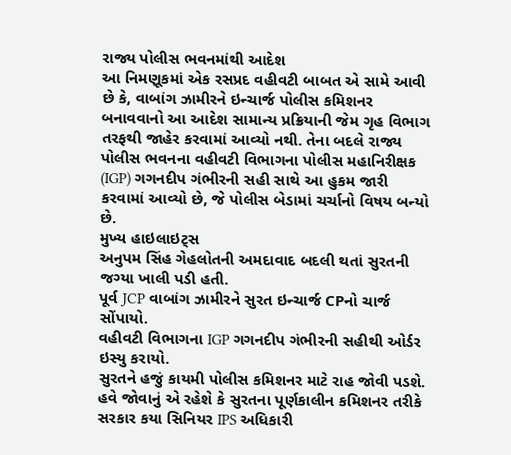રાજ્ય પોલીસ ભવનમાંથી આદેશ
આ નિમણૂકમાં એક રસપ્રદ વહીવટી બાબત એ સામે આવી છે કે, વાબાંગ ઝામીરને ઇન્ચાર્જ પોલીસ કમિશનર બનાવવાનો આ આદેશ સામાન્ય પ્રક્રિયાની જેમ ગૃહ વિભાગ તરફથી જાહેર કરવામાં આવ્યો નથી. તેના બદલે રાજ્ય પોલીસ ભવનના વહીવટી વિભાગના પોલીસ મહાનિરીક્ષક (IGP) ગગનદીપ ગંભીરની સહી સાથે આ હુકમ જારી કરવામાં આવ્યો છે, જે પોલીસ બેડામાં ચર્ચાનો વિષય બન્યો છે.
મુખ્ય હાઇલાઇટ્સ
અનુપમ સિંહ ગેહલોતની અમદાવાદ બદલી થતાં સુરતની જગ્યા ખાલી પડી હતી.
પૂર્વ JCP વાબાંગ ઝામીરને સુરત ઇન્ચાર્જ CPનો ચાર્જ સોંપાયો.
વહીવટી વિભાગના IGP ગગનદીપ ગંભીરની સહીથી ઓર્ડર ઇસ્યુ કરાયો.
સુરતને હજું કાયમી પોલીસ કમિશનર માટે રાહ જોવી પડશે.
હવે જોવાનું એ રહેશે કે સુરતના પૂર્ણકાલીન કમિશનર તરીકે સરકાર કયા સિનિયર IPS અધિકારી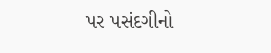પર પસંદગીનો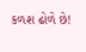કળશ ઢોળે છે!